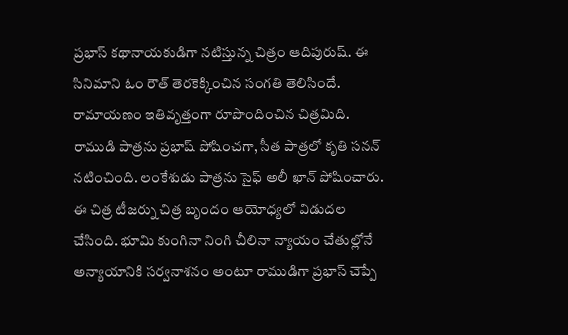ప్రభాస్ కథానాయకుడిగా నటిస్తున్న చిత్రం ఆదిపురుష్. ఈ సినిమాని ఓం రౌత్ తెరకెక్కించిన సంగతి తెలిసిందే. రామాయణం ఇతివృత్తంగా రూపొందించిన చిత్రమిది. రాముడి పాత్రను ప్రభాష్ పోషించగా, సీత పాత్రలో కృతి సనన్ నటించింది. లంకేశుడు పాత్రను సైఫ్ అలీ ఖాన్ పోషించారు. ఈ చిత్ర టీజర్ను చిత్ర బృందం ఆయోధ్యలో విడుదల చేసింది. భూమి కుంగినా నింగి చీలినా న్యాయం చేతుల్లోనే అన్యాయానికి సర్వనాశనం అంటూ రాముడిగా ప్రభాస్ చెప్పే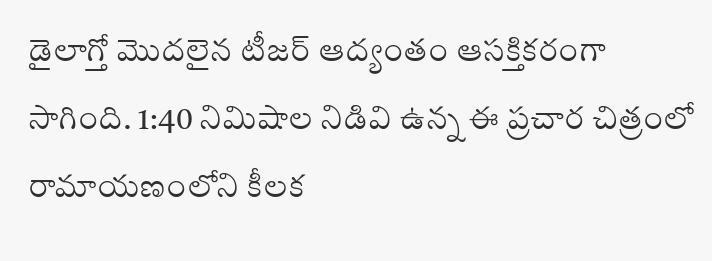డైలాగ్తో మొదలైన టీజర్ ఆద్యంతం ఆసక్తికరంగా సాగింది. 1:40 నిమిషాల నిడివి ఉన్న ఈ ప్రచార చిత్రంలో రామాయణంలోని కీలక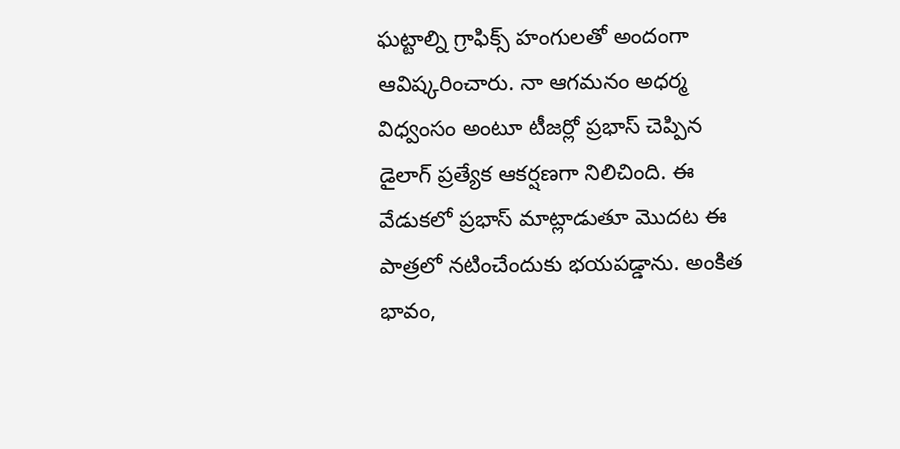ఘట్టాల్ని గ్రాఫిక్స్ హంగులతో అందంగా ఆవిష్కరించారు. నా ఆగమనం అధర్మ విధ్వంసం అంటూ టీజర్లో ప్రభాస్ చెప్పిన డైలాగ్ ప్రత్యేక ఆకర్షణగా నిలిచింది. ఈ వేడుకలో ప్రభాస్ మాట్లాడుతూ మొదట ఈ పాత్రలో నటించేందుకు భయపడ్డాను. అంకిత భావం,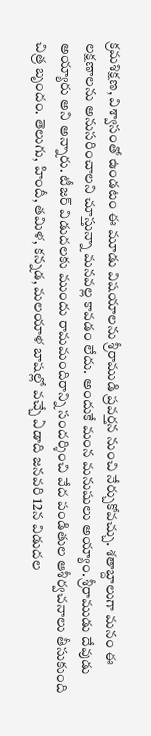క్రమశిక్షణ, విశ్వాసంతో ఉండటం ఈ మూడు విషయాలను శ్రీరాముడి ప్రవర్తన నుంచి నేర్చుకోవచ్చు. శతాబ్దాలుగా మనం ఈ లక్షణాలను అనుసరించాలని చూస్తున్నా మనవల్ల కావడం లేదు. అందుకే మంన మనుషులు అయ్యాం. శ్రీరాముడు దేవుడు అయ్యారు అని అన్నారు. టీజర్ విడుదలకు ముందు రామమందిరాన్ని సందర్శించి వేద పండితుల ఆశీర్వచనాలు తీసుకుంది చిత్ర బృందం. తెలుగు, హిందీ, తమిళ, కన్నడ, మలయాళ బాషల్లో వచ్చే ఏడాది జనవరి 12న విడుదల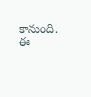కానుంది. ఈ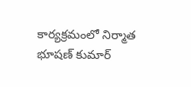కార్యక్రమంలో నిర్మాత భూషణ్ కుమార్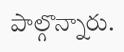పాల్గొన్నారు.